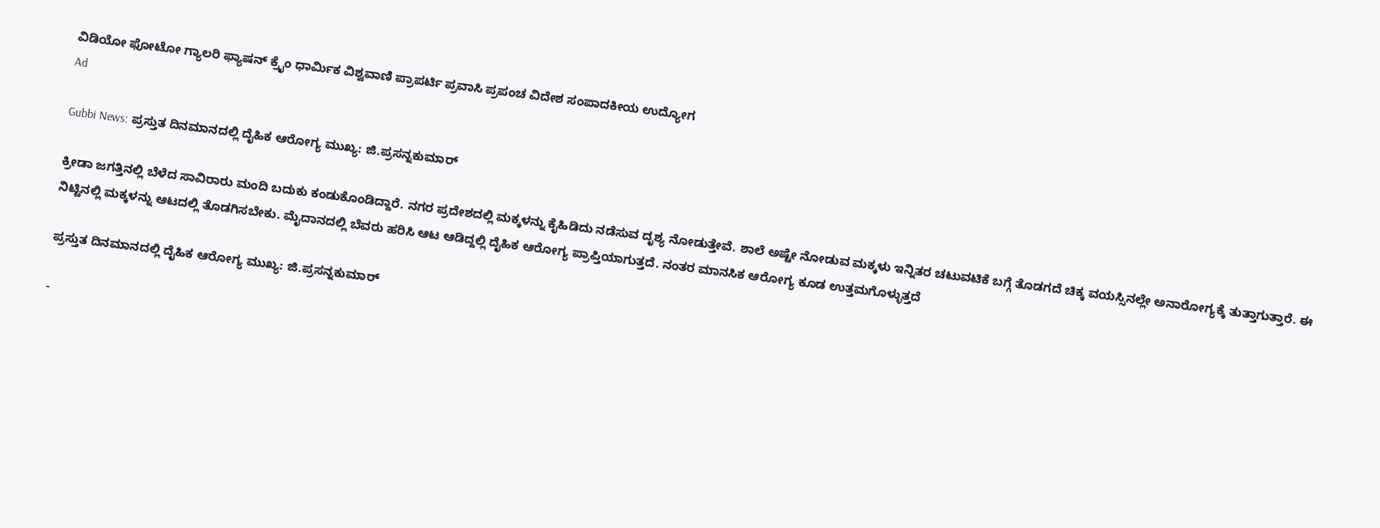ವಿಡಿಯೋ ಫೋಟೋ ಗ್ಯಾಲರಿ ಫ್ಯಾಷನ್ ಕ್ರೈಂ ಧಾರ್ಮಿಕ ವಿಶ್ವವಾಣಿ ಪ್ರಾಪರ್ಟಿ ಪ್ರವಾಸಿ ಪ್ರಪಂಚ ವಿದೇಶ ಸಂಪಾದಕೀಯ ಉದ್ಯೋಗ
Ad

Gubbi News: ಪ್ರಸ್ತುತ ದಿನಮಾನದಲ್ಲಿ ದೈಹಿಕ ಆರೋಗ್ಯ ಮುಖ್ಯ: ಜಿ.ಪ್ರಸನ್ನಕುಮಾರ್

ಕ್ರೀಡಾ ಜಗತ್ತಿನಲ್ಲಿ ಬೆಳೆದ ಸಾವಿರಾರು ಮಂದಿ ಬದುಕು ಕಂಡುಕೊಂಡಿದ್ದಾರೆ. ನಗರ ಪ್ರದೇಶದಲ್ಲಿ ಮಕ್ಕಳನ್ನು ಕೈಹಿಡಿದು ನಡೆಸುವ ದೃಶ್ಯ ನೋಡುತ್ತೇವೆ. ಶಾಲೆ ಅಷ್ಟೇ ನೋಡುವ ಮಕ್ಕಳು ಇನ್ನಿತರ ಚಟುವಟಿಕೆ ಬಗ್ಗೆ ತೊಡಗದೆ ಚಿಕ್ಕ ವಯಸ್ಸಿನಲ್ಲೇ ಅನಾರೋಗ್ಯಕ್ಕೆ ತುತ್ತಾಗುತ್ತಾರೆ. ಈ ನಿಟ್ಟಿನಲ್ಲಿ ಮಕ್ಕಳನ್ನು ಆಟದಲ್ಲಿ ತೊಡಗಿಸಬೇಕು. ಮೈದಾನದಲ್ಲಿ ಬೆವರು ಹರಿಸಿ ಆಟ ಆಡಿದ್ದಲ್ಲಿ ದೈಹಿಕ ಆರೋಗ್ಯ ಪ್ರಾಪ್ತಿಯಾಗುತ್ತದೆ. ನಂತರ ಮಾನಸಿಕ ಆರೋಗ್ಯ ಕೂಡ ಉತ್ತಮಗೊಳ್ಳುತ್ತದೆ

ಪ್ರಸ್ತುತ ದಿನಮಾನದಲ್ಲಿ ದೈಹಿಕ ಆರೋಗ್ಯ ಮುಖ್ಯ: ಜಿ.ಪ್ರಸನ್ನಕುಮಾರ್

-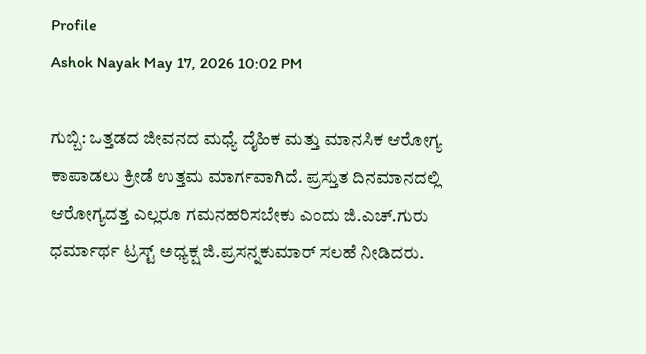Profile
Ashok Nayak May 17, 2026 10:02 PM

ಗುಬ್ಬಿ: ಒತ್ತಡದ ಜೀವನದ ಮಧ್ಯೆ ದೈಹಿಕ ಮತ್ತು ಮಾನಸಿಕ ಆರೋಗ್ಯ ಕಾಪಾಡಲು ಕ್ರೀಡೆ ಉತ್ತಮ ಮಾರ್ಗವಾಗಿದೆ. ಪ್ರಸ್ತುತ ದಿನಮಾನದಲ್ಲಿ ಆರೋಗ್ಯದತ್ತ ಎಲ್ಲರೂ ಗಮನಹರಿಸಬೇಕು ಎಂದು ಜಿ.ಎಚ್.ಗುರು ಧರ್ಮಾರ್ಥ ಟ್ರಸ್ಟ್ ಅಧ್ಯಕ್ಷ ಜಿ.ಪ್ರಸನ್ನಕುಮಾರ್ ಸಲಹೆ ನೀಡಿದರು.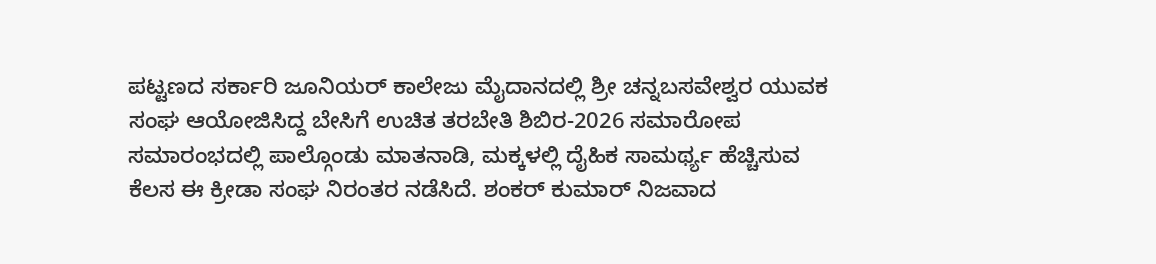ಪಟ್ಟಣದ ಸರ್ಕಾರಿ ಜೂನಿಯರ್ ಕಾಲೇಜು ಮೈದಾನದಲ್ಲಿ ಶ್ರೀ ಚನ್ನಬಸವೇಶ್ವರ ಯುವಕ ಸಂಘ ಆಯೋಜಿಸಿದ್ದ ಬೇಸಿಗೆ ಉಚಿತ ತರಬೇತಿ ಶಿಬಿರ-2026 ಸಮಾರೋಪ ಸಮಾರಂಭದಲ್ಲಿ ಪಾಲ್ಗೊಂಡು ಮಾತನಾಡಿ, ಮಕ್ಕಳಲ್ಲಿ ದೈಹಿಕ ಸಾಮರ್ಥ್ಯ ಹೆಚ್ಚಿಸುವ ಕೆಲಸ ಈ ಕ್ರೀಡಾ ಸಂಘ ನಿರಂತರ ನಡೆಸಿದೆ. ಶಂಕರ್ ಕುಮಾರ್ ನಿಜವಾದ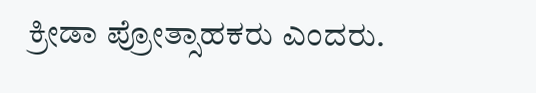ಕ್ರೀಡಾ ಪ್ರೋತ್ಸಾಹಕರು ಎಂದರು.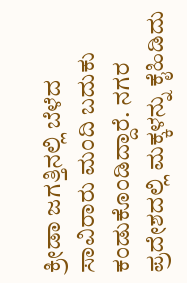ಕ್ರೀಡಾ ಜಗತ್ತಿನಲ್ಲಿ ಬೆಳೆದ ಸಾವಿರಾರು ಮಂದಿ ಬದುಕು ಕಂಡುಕೊಂಡಿದ್ದಾರೆ. ನಗರ ಪ್ರದೇಶದಲ್ಲಿ ಮಕ್ಕಳನ್ನು ಕೈಹಿಡಿದು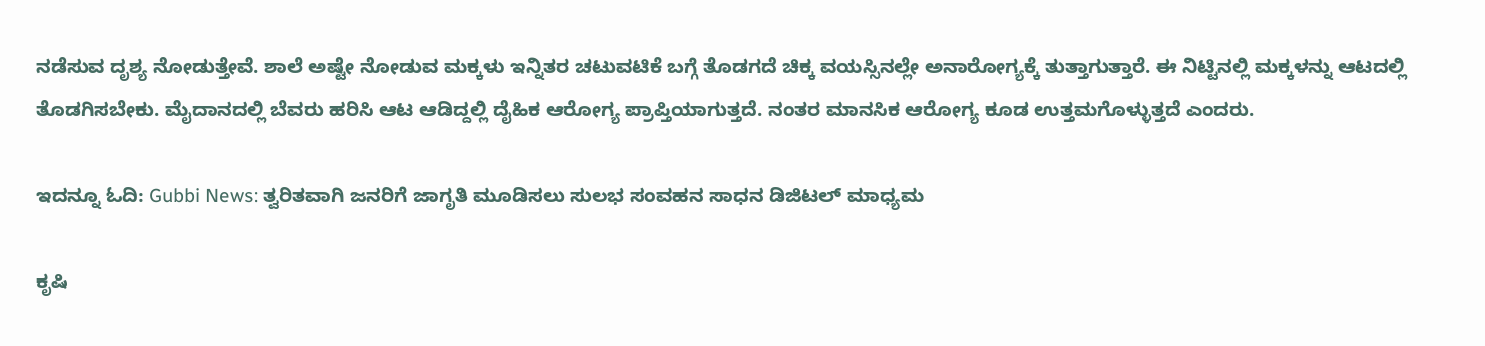ನಡೆಸುವ ದೃಶ್ಯ ನೋಡುತ್ತೇವೆ. ಶಾಲೆ ಅಷ್ಟೇ ನೋಡುವ ಮಕ್ಕಳು ಇನ್ನಿತರ ಚಟುವಟಿಕೆ ಬಗ್ಗೆ ತೊಡಗದೆ ಚಿಕ್ಕ ವಯಸ್ಸಿನಲ್ಲೇ ಅನಾರೋಗ್ಯಕ್ಕೆ ತುತ್ತಾಗುತ್ತಾರೆ. ಈ ನಿಟ್ಟಿನಲ್ಲಿ ಮಕ್ಕಳನ್ನು ಆಟದಲ್ಲಿ ತೊಡಗಿಸಬೇಕು. ಮೈದಾನದಲ್ಲಿ ಬೆವರು ಹರಿಸಿ ಆಟ ಆಡಿದ್ದಲ್ಲಿ ದೈಹಿಕ ಆರೋಗ್ಯ ಪ್ರಾಪ್ತಿಯಾಗುತ್ತದೆ. ನಂತರ ಮಾನಸಿಕ ಆರೋಗ್ಯ ಕೂಡ ಉತ್ತಮಗೊಳ್ಳುತ್ತದೆ ಎಂದರು.

ಇದನ್ನೂ ಓದಿ: Gubbi News: ತ್ವರಿತವಾಗಿ ಜನರಿಗೆ ಜಾಗೃತಿ ಮೂಡಿಸಲು ಸುಲಭ ಸಂವಹನ ಸಾಧನ ಡಿಜಿಟಲ್‌ ಮಾಧ್ಯಮ

ಕೃಷಿ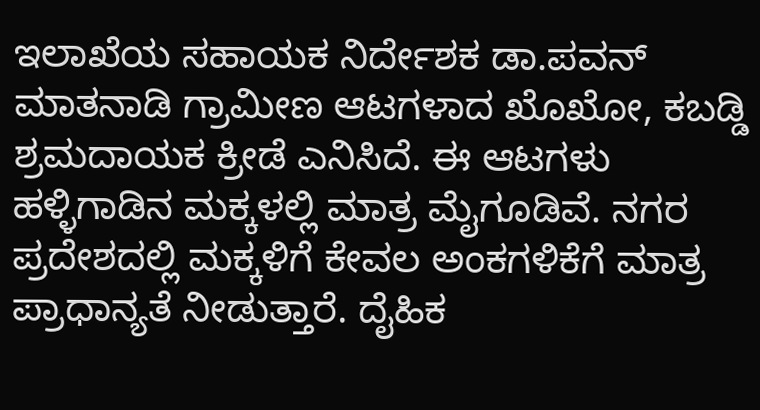ಇಲಾಖೆಯ ಸಹಾಯಕ ನಿರ್ದೇಶಕ ಡಾ.ಪವನ್ ಮಾತನಾಡಿ ಗ್ರಾಮೀಣ ಆಟಗಳಾದ ಖೊಖೋ, ಕಬಡ್ಡಿ ಶ್ರಮದಾಯಕ ಕ್ರೀಡೆ ಎನಿಸಿದೆ. ಈ ಆಟಗಳು ಹಳ್ಳಿಗಾಡಿನ ಮಕ್ಕಳಲ್ಲಿ ಮಾತ್ರ ಮೈಗೂಡಿವೆ. ನಗರ ಪ್ರದೇಶದಲ್ಲಿ ಮಕ್ಕಳಿಗೆ ಕೇವಲ ಅಂಕಗಳಿಕೆಗೆ ಮಾತ್ರ ಪ್ರಾಧಾನ್ಯತೆ ನೀಡುತ್ತಾರೆ. ದೈಹಿಕ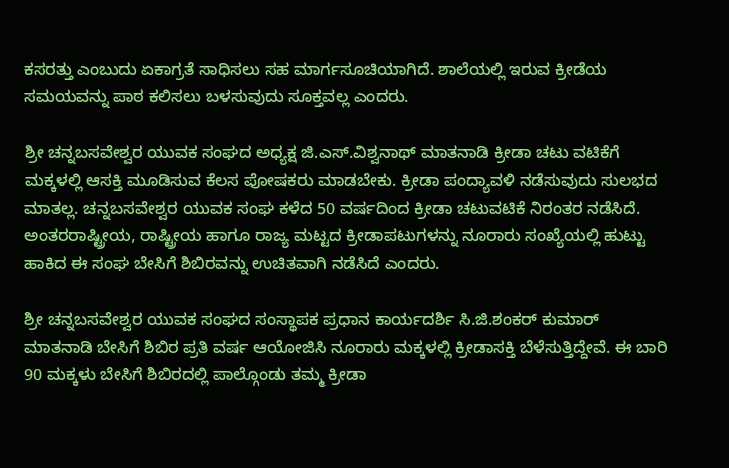ಕಸರತ್ತು ಎಂಬುದು ಏಕಾಗ್ರತೆ ಸಾಧಿಸಲು ಸಹ ಮಾರ್ಗಸೂಚಿಯಾಗಿದೆ. ಶಾಲೆಯಲ್ಲಿ ಇರುವ ಕ್ರೀಡೆಯ ಸಮಯವನ್ನು ಪಾಠ ಕಲಿಸಲು ಬಳಸುವುದು ಸೂಕ್ತವಲ್ಲ ಎಂದರು.

ಶ್ರೀ ಚನ್ನಬಸವೇಶ್ವರ ಯುವಕ ಸಂಘದ ಅಧ್ಯಕ್ಷ ಜಿ.ಎಸ್.ವಿಶ್ವನಾಥ್ ಮಾತನಾಡಿ ಕ್ರೀಡಾ ಚಟು ವಟಿಕೆಗೆ ಮಕ್ಕಳಲ್ಲಿ ಆಸಕ್ತಿ ಮೂಡಿಸುವ ಕೆಲಸ ಪೋಷಕರು ಮಾಡಬೇಕು. ಕ್ರೀಡಾ ಪಂದ್ಯಾವಳಿ ನಡೆಸುವುದು ಸುಲಭದ ಮಾತಲ್ಲ. ಚನ್ನಬಸವೇಶ್ವರ ಯುವಕ ಸಂಘ ಕಳೆದ 50 ವರ್ಷದಿಂದ ಕ್ರೀಡಾ ಚಟುವಟಿಕೆ ನಿರಂತರ ನಡೆಸಿದೆ. ಅಂತರರಾಷ್ಟ್ರೀಯ, ರಾಷ್ಟ್ರೀಯ ಹಾಗೂ ರಾಜ್ಯ ಮಟ್ಟದ ಕ್ರೀಡಾಪಟುಗಳನ್ನು ನೂರಾರು ಸಂಖ್ಯೆಯಲ್ಲಿ ಹುಟ್ಟು ಹಾಕಿದ ಈ ಸಂಘ ಬೇಸಿಗೆ ಶಿಬಿರವನ್ನು ಉಚಿತವಾಗಿ ನಡೆಸಿದೆ ಎಂದರು.

ಶ್ರೀ ಚನ್ನಬಸವೇಶ್ವರ ಯುವಕ ಸಂಘದ ಸಂಸ್ಥಾಪಕ ಪ್ರಧಾನ ಕಾರ್ಯದರ್ಶಿ ಸಿ.ಜಿ.ಶಂಕರ್ ಕುಮಾರ್ ಮಾತನಾಡಿ ಬೇಸಿಗೆ ಶಿಬಿರ ಪ್ರತಿ ವರ್ಷ ಆಯೋಜಿಸಿ ನೂರಾರು ಮಕ್ಕಳಲ್ಲಿ ಕ್ರೀಡಾಸಕ್ತಿ ಬೆಳೆಸುತ್ತಿದ್ದೇವೆ. ಈ ಬಾರಿ 90 ಮಕ್ಕಳು ಬೇಸಿಗೆ ಶಿಬಿರದಲ್ಲಿ ಪಾಲ್ಗೊಂಡು ತಮ್ಮ ಕ್ರೀಡಾ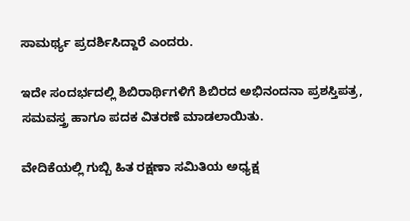ಸಾಮರ್ಥ್ಯ ಪ್ರದರ್ಶಿಸಿದ್ದಾರೆ ಎಂದರು.

ಇದೇ ಸಂದರ್ಭದಲ್ಲಿ ಶಿಬಿರಾರ್ಥಿಗಳಿಗೆ ಶಿಬಿರದ ಅಭಿನಂದನಾ ಪ್ರಶಸ್ತಿಪತ್ರ, ಸಮವಸ್ತ್ರ ಹಾಗೂ ಪದಕ ವಿತರಣೆ ಮಾಡಲಾಯಿತು.

ವೇದಿಕೆಯಲ್ಲಿ ಗುಬ್ಬಿ ಹಿತ ರಕ್ಷಣಾ ಸಮಿತಿಯ ಅಧ್ಯಕ್ಷ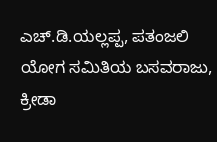ಎಚ್.ಡಿ.ಯಲ್ಲಪ್ಪ, ಪತಂಜಲಿ ಯೋಗ ಸಮಿತಿಯ ಬಸವರಾಜು, ಕ್ರೀಡಾ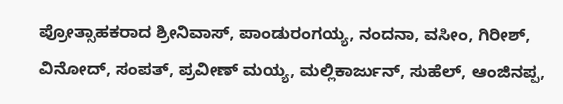ಪ್ರೋತ್ಸಾಹಕರಾದ ಶ್ರೀನಿವಾಸ್, ಪಾಂಡುರಂಗಯ್ಯ, ನಂದನಾ, ವಸೀಂ, ಗಿರೀಶ್, ವಿನೋದ್, ಸಂಪತ್, ಪ್ರವೀಣ್ ಮಯ್ಯ, ಮಲ್ಲಿಕಾರ್ಜುನ್, ಸುಹೆಲ್, ಆಂಜಿನಪ್ಪ,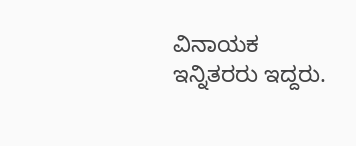ವಿನಾಯಕ ಇನ್ನಿತರರು ಇದ್ದರು.